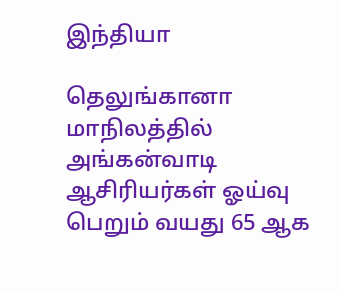இந்தியா

தெலுங்கானா மாநிலத்தில் அங்கன்வாடி ஆசிரியர்கள் ஓய்வு பெறும் வயது 65 ஆக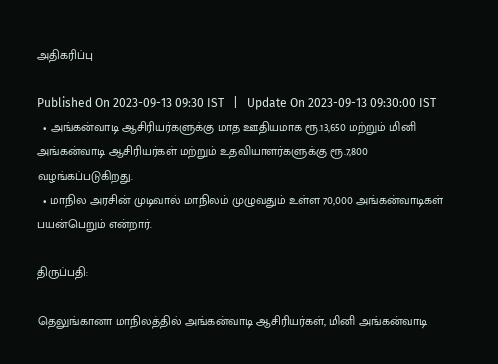அதிகரிப்பு

Published On 2023-09-13 09:30 IST   |   Update On 2023-09-13 09:30:00 IST
  • அங்கன்வாடி ஆசிரியர்களுக்கு மாத ஊதியமாக ரூ.13,650 மற்றும் மினி அங்கன்வாடி ஆசிரியர்கள் மற்றும் உதவியாளர்களுக்கு ரூ.7,800 வழங்கப்படுகிறது.
  • மாநில அரசின் முடிவால் மாநிலம் முழுவதும் உள்ள 70,000 அங்கன்வாடிகள் பயன்பெறும் என்றார்.

திருப்பதி:

தெலுங்கானா மாநிலத்தில் அங்கன்வாடி ஆசிரியர்கள், மினி அங்கன்வாடி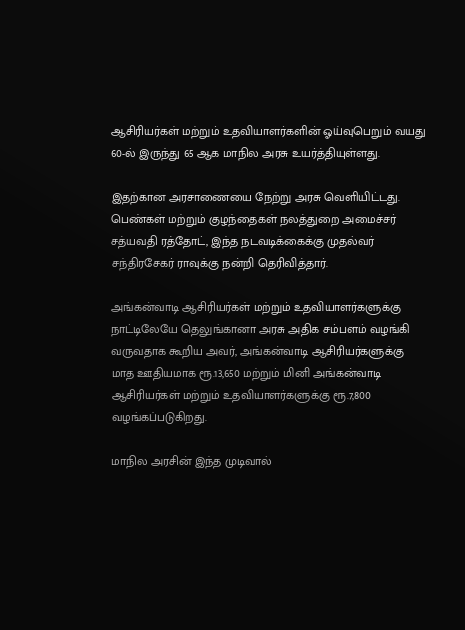ஆசிரியர்கள் மற்றும் உதவியாளர்களின் ஓய்வுபெறும் வயது 60-ல் இருந்து 65 ஆக மாநில அரசு உயர்த்தியுள்ளது.

இதற்கான அரசாணையை நேற்று அரசு வெளியிட்டது. பெண்கள் மற்றும் குழந்தைகள் நலத்துறை அமைச்சர் சத்யவதி ரத்தோட், இந்த நடவடிக்கைக்கு முதல்வர் சந்திரசேகர் ராவுக்கு நன்றி தெரிவித்தார்.

அங்கன்வாடி ஆசிரியர்கள் மற்றும் உதவியாளர்களுக்கு நாட்டிலேயே தெலுங்கானா அரசு அதிக சம்பளம் வழங்கி வருவதாக கூறிய அவர், அங்கன்வாடி ஆசிரியர்களுக்கு மாத ஊதியமாக ரூ.13,650 மற்றும் மினி அங்கன்வாடி ஆசிரியர்கள் மற்றும் உதவியாளர்களுக்கு ரூ.7,800 வழங்கப்படுகிறது.

மாநில அரசின் இந்த முடிவால்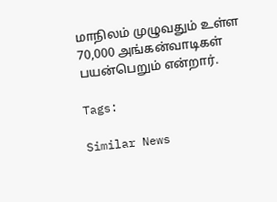மாநிலம் முழுவதும் உள்ள 70,000 அங்கன்வாடிகள் பயன்பெறும் என்றார்.

Tags:

Similar News